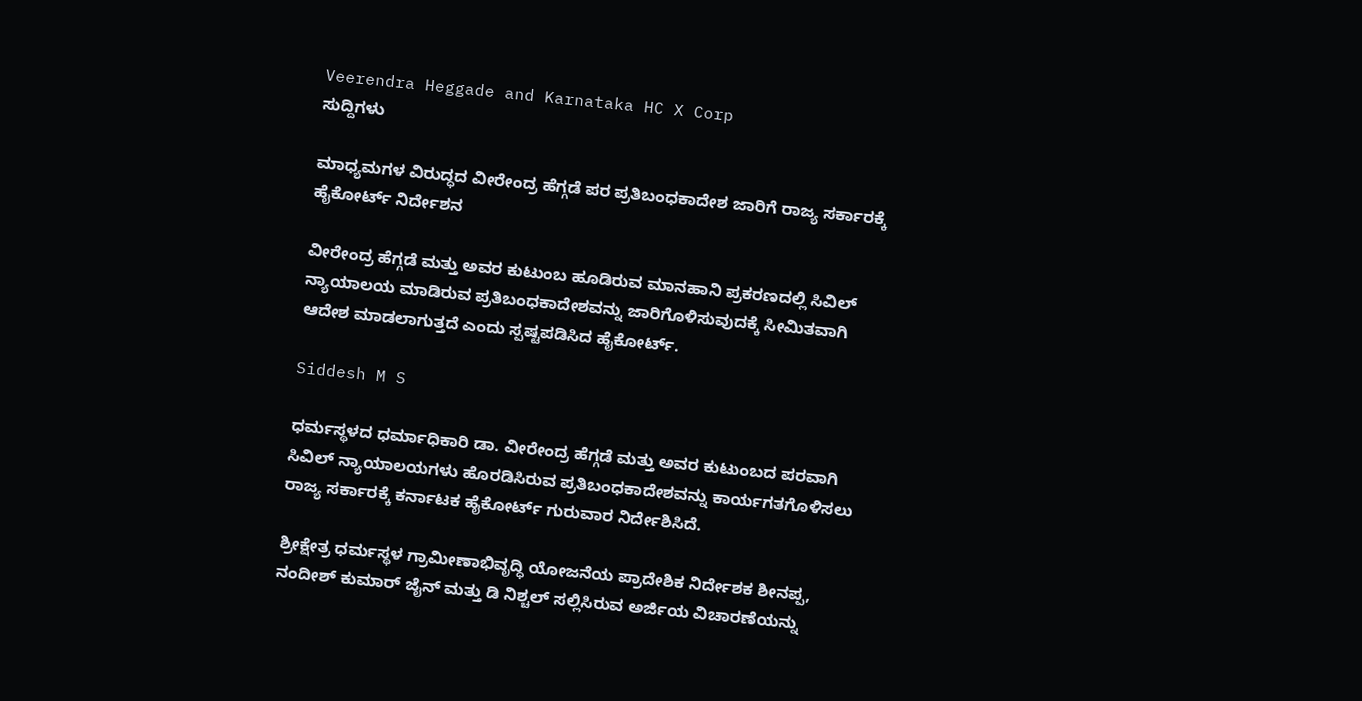Veerendra Heggade and Karnataka HC X Corp
ಸುದ್ದಿಗಳು

ಮಾಧ್ಯಮಗಳ ವಿರುದ್ಧದ ವೀರೇಂದ್ರ ಹೆಗ್ಗಡೆ ಪರ ಪ್ರತಿಬಂಧಕಾದೇಶ ಜಾರಿಗೆ ರಾಜ್ಯ ಸರ್ಕಾರಕ್ಕೆ ಹೈಕೋರ್ಟ್‌ ನಿರ್ದೇಶನ

ವೀರೇಂದ್ರ ಹೆಗ್ಗಡೆ ಮತ್ತು ಅವರ ಕುಟುಂಬ ಹೂಡಿರುವ ಮಾನಹಾನಿ ಪ್ರಕರಣದಲ್ಲಿ ಸಿವಿಲ್‌ ನ್ಯಾಯಾಲಯ ಮಾಡಿರುವ ಪ್ರತಿಬಂಧಕಾದೇಶವನ್ನು ಜಾರಿಗೊಳಿಸುವುದಕ್ಕೆ ಸೀಮಿತವಾಗಿ ಆದೇಶ ಮಾಡಲಾಗುತ್ತದೆ ಎಂದು ಸ್ಪಷ್ಟಪಡಿಸಿದ ಹೈಕೋರ್ಟ್‌.

Siddesh M S

ಧರ್ಮಸ್ಥಳದ ಧರ್ಮಾಧಿಕಾರಿ ಡಾ. ವೀರೇಂದ್ರ ಹೆಗ್ಗಡೆ ಮತ್ತು ಅವರ ಕುಟುಂಬದ ಪರವಾಗಿ ಸಿವಿಲ್‌ ನ್ಯಾಯಾಲಯಗಳು ಹೊರಡಿಸಿರುವ ಪ್ರತಿಬಂಧಕಾದೇಶವನ್ನು ಕಾರ್ಯಗತಗೊಳಿಸಲು ರಾಜ್ಯ ಸರ್ಕಾರಕ್ಕೆ ಕರ್ನಾಟಕ ಹೈಕೋರ್ಟ್‌ ಗುರುವಾರ ನಿರ್ದೇಶಿಸಿದೆ.

ಶ್ರೀಕ್ಷೇತ್ರ ಧರ್ಮಸ್ಥಳ ಗ್ರಾಮೀಣಾಭಿವೃದ್ಧಿ ಯೋಜನೆಯ ಪ್ರಾದೇಶಿಕ ನಿರ್ದೇಶಕ ಶೀನಪ್ಪ, ನಂದೀಶ್‌ ಕುಮಾರ್‌ ಜೈನ್‌ ಮತ್ತು ಡಿ ನಿಶ್ಚಲ್‌ ಸಲ್ಲಿಸಿರುವ ಅರ್ಜಿಯ ವಿಚಾರಣೆಯನ್ನು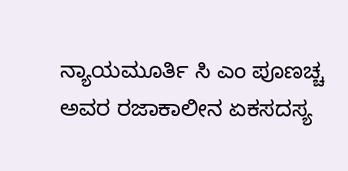ನ್ಯಾಯಮೂರ್ತಿ ಸಿ ಎಂ ಪೂಣಚ್ಚ ಅವರ ರಜಾಕಾಲೀನ ಏಕಸದಸ್ಯ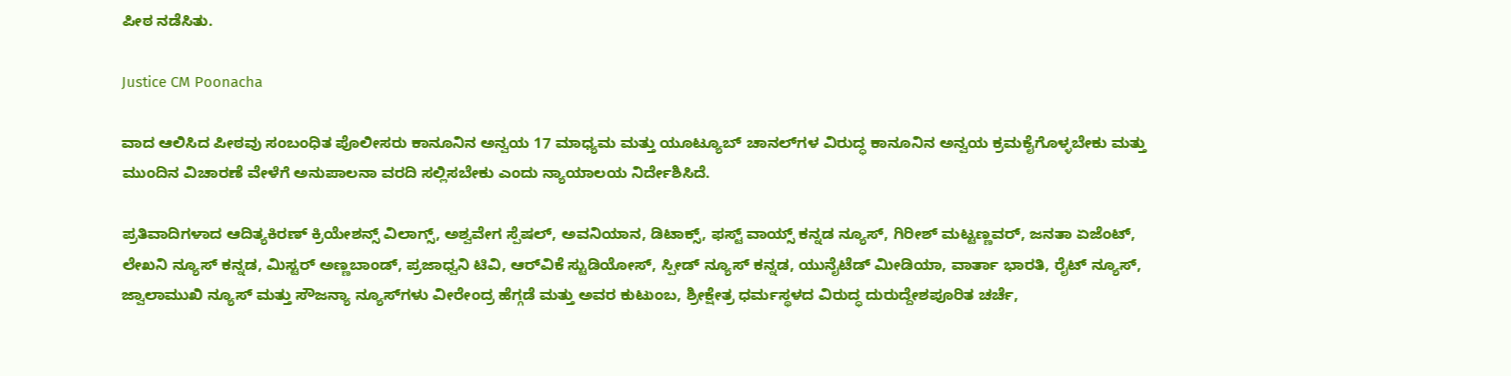ಪೀಠ ನಡೆಸಿತು.

Justice CM Poonacha

ವಾದ ಆಲಿಸಿದ ಪೀಠವು ಸಂಬಂಧಿತ ಪೊಲೀಸರು ಕಾನೂನಿನ ಅನ್ವಯ 17 ಮಾಧ್ಯಮ ಮತ್ತು ಯೂಟ್ಯೂಬ್‌ ಚಾನಲ್‌ಗಳ ವಿರುದ್ಧ ಕಾನೂನಿನ ಅನ್ವಯ ಕ್ರಮಕೈಗೊಳ್ಳಬೇಕು ಮತ್ತು ಮುಂದಿನ ವಿಚಾರಣೆ ವೇಳೆಗೆ ಅನುಪಾಲನಾ ವರದಿ ಸಲ್ಲಿಸಬೇಕು ಎಂದು ನ್ಯಾಯಾಲಯ ನಿರ್ದೇಶಿಸಿದೆ.

ಪ್ರತಿವಾದಿಗಳಾದ ಆದಿತ್ಯಕಿರಣ್‌ ಕ್ರಿಯೇಶನ್ಸ್‌ ವಿಲಾಗ್ಸ್‌, ಅಶ್ವವೇಗ ಸ್ಪೆಷಲ್‌, ಅವನಿಯಾನ, ಡಿಟಾಕ್ಸ್‌, ಫಸ್ಟ್‌ ವಾಯ್ಸ್‌ ಕನ್ನಡ ನ್ಯೂಸ್‌, ಗಿರೀಶ್‌ ಮಟ್ಟಣ್ಣವರ್‌, ಜನತಾ ಏಜೆಂಟ್‌, ಲೇಖನಿ ನ್ಯೂಸ್‌ ಕನ್ನಡ, ಮಿಸ್ಟರ್‌ ಅಣ್ಣಬಾಂಡ್‌, ಪ್ರಜಾಧ್ವನಿ ಟಿವಿ, ಆರ್‌ವಿಕೆ ಸ್ಟುಡಿಯೋಸ್‌, ಸ್ಪೀಡ್‌ ನ್ಯೂಸ್‌ ಕನ್ನಡ, ಯುನೈಟೆಡ್‌ ಮೀಡಿಯಾ, ವಾರ್ತಾ ಭಾರತಿ, ರೈಟ್ ನ್ಯೂಸ್‌, ಜ್ವಾಲಾಮುಖಿ ನ್ಯೂಸ್‌ ಮತ್ತು ಸೌಜನ್ಯಾ ನ್ಯೂಸ್‌ಗಳು ವೀರೇಂದ್ರ ಹೆಗ್ಗಡೆ ಮತ್ತು ಅವರ ಕುಟುಂಬ, ಶ್ರೀಕ್ಷೇತ್ರ ಧರ್ಮಸ್ಥಳದ ವಿರುದ್ಧ ದುರುದ್ದೇಶಪೂರಿತ ಚರ್ಚೆ,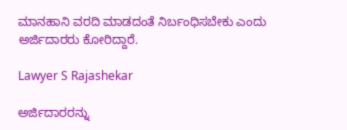ಮಾನಹಾನಿ ವರದಿ ಮಾಡದಂತೆ ನಿರ್ಬಂಧಿಸಬೇಕು ಎಂದು ಅರ್ಜಿದಾರರು ಕೋರಿದ್ದಾರೆ.

Lawyer S Rajashekar

ಅರ್ಜಿದಾರರನ್ನು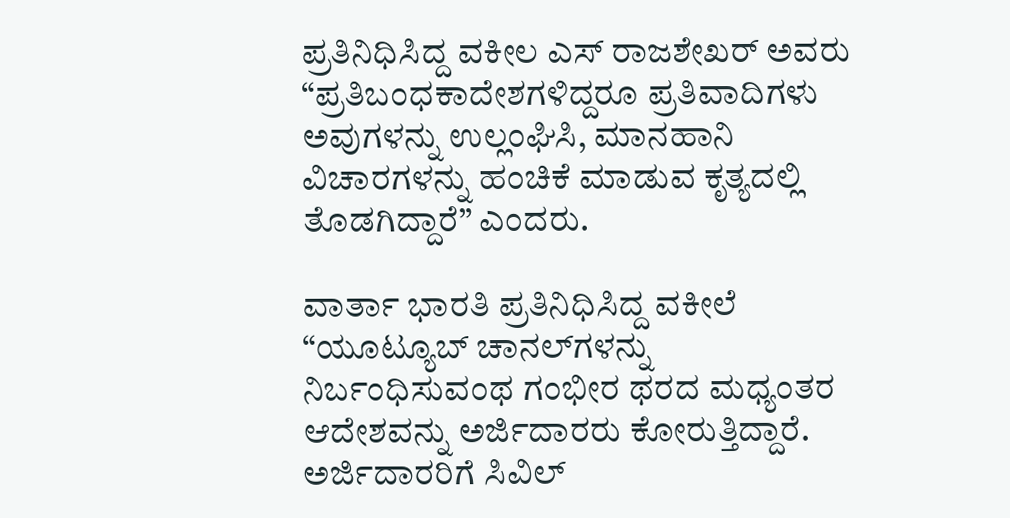ಪ್ರತಿನಿಧಿಸಿದ್ದ ವಕೀಲ ಎಸ್‌ ರಾಜಶೇಖರ್‌ ಅವರು “ಪ್ರತಿಬಂಧಕಾದೇಶಗಳಿದ್ದರೂ ಪ್ರತಿವಾದಿಗಳು ಅವುಗಳನ್ನು ಉಲ್ಲಂಘಿಸಿ, ಮಾನಹಾನಿ ವಿಚಾರಗಳನ್ನು ಹಂಚಿಕೆ ಮಾಡುವ ಕೃತ್ಯದಲ್ಲಿ ತೊಡಗಿದ್ದಾರೆ” ಎಂದರು.

ವಾರ್ತಾ ಭಾರತಿ ಪ್ರತಿನಿಧಿಸಿದ್ದ ವಕೀಲೆ “ಯೂಟ್ಯೂಬ್‌ ಚಾನಲ್‌ಗಳನ್ನು ನಿರ್ಬಂಧಿಸುವಂಥ ಗಂಭೀರ ಥರದ ಮಧ್ಯಂತರ ಆದೇಶವನ್ನು ಅರ್ಜಿದಾರರು ಕೋರುತ್ತಿದ್ದಾರೆ. ಅರ್ಜಿದಾರರಿಗೆ ಸಿವಿಲ್‌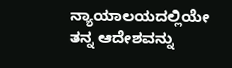ನ್ಯಾಯಾಲಯದಲ್ಲಿಯೇ ತನ್ನ ಆದೇಶವನ್ನು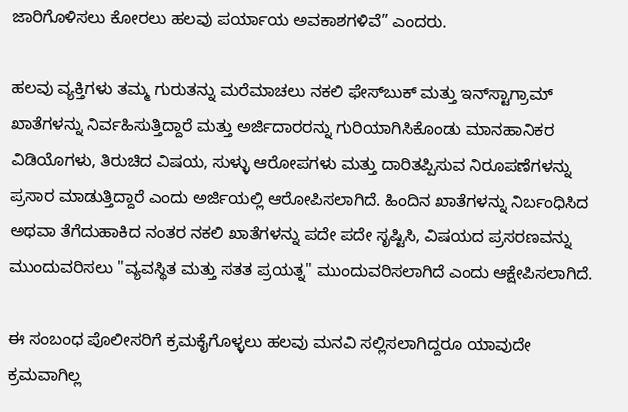ಜಾರಿಗೊಳಿಸಲು ಕೋರಲು ಹಲವು ಪರ್ಯಾಯ ಅವಕಾಶಗಳಿವೆ” ಎಂದರು.

ಹಲವು ವ್ಯಕ್ತಿಗಳು ತಮ್ಮ ಗುರುತನ್ನು ಮರೆಮಾಚಲು ನಕಲಿ ಫೇಸ್‌ಬುಕ್ ಮತ್ತು ಇನ್‌ಸ್ಟಾಗ್ರಾಮ್ ಖಾತೆಗಳನ್ನು ನಿರ್ವಹಿಸುತ್ತಿದ್ದಾರೆ ಮತ್ತು ಅರ್ಜಿದಾರರನ್ನು ಗುರಿಯಾಗಿಸಿಕೊಂಡು ಮಾನಹಾನಿಕರ ವಿಡಿಯೊಗಳು, ತಿರುಚಿದ ವಿಷಯ, ಸುಳ್ಳು ಆರೋಪಗಳು ಮತ್ತು ದಾರಿತಪ್ಪಿಸುವ ನಿರೂಪಣೆಗಳನ್ನು ಪ್ರಸಾರ ಮಾಡುತ್ತಿದ್ದಾರೆ ಎಂದು ಅರ್ಜಿಯಲ್ಲಿ ಆರೋಪಿಸಲಾಗಿದೆ. ಹಿಂದಿನ ಖಾತೆಗಳನ್ನು ನಿರ್ಬಂಧಿಸಿದ ಅಥವಾ ತೆಗೆದುಹಾಕಿದ ನಂತರ ನಕಲಿ ಖಾತೆಗಳನ್ನು ಪದೇ ಪದೇ ಸೃಷ್ಟಿಸಿ, ವಿಷಯದ ಪ್ರಸರಣವನ್ನು ಮುಂದುವರಿಸಲು "ವ್ಯವಸ್ಥಿತ ಮತ್ತು ಸತತ ಪ್ರಯತ್ನ" ಮುಂದುವರಿಸಲಾಗಿದೆ ಎಂದು ಆಕ್ಷೇಪಿಸಲಾಗಿದೆ.

ಈ ಸಂಬಂಧ ಪೊಲೀಸರಿಗೆ ಕ್ರಮಕೈಗೊಳ್ಳಲು ಹಲವು ಮನವಿ ಸಲ್ಲಿಸಲಾಗಿದ್ದರೂ ಯಾವುದೇ ಕ್ರಮವಾಗಿಲ್ಲ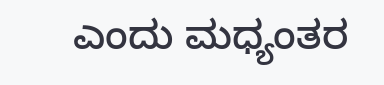ಎಂದು ಮಧ್ಯಂತರ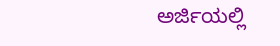ಅರ್ಜಿಯಲ್ಲಿ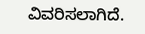ವಿವರಿಸಲಾಗಿದೆ.